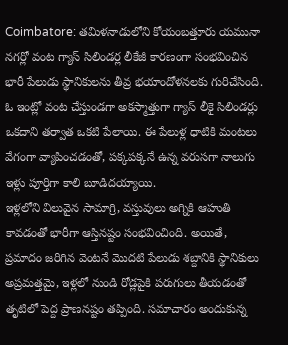Coimbatore: తమిళనాడులోని కోయంబత్తూరు యమునా నగర్లో వంట గ్యాస్ సిలిండర్ల లీకేజీ కారణంగా సంభవించిన భారీ పేలుడు స్థానికులను తీవ్ర భయాందోళనలకు గురిచేసింది. ఓ ఇంట్లో వంట చేస్తుండగా అకస్మాత్తుగా గ్యాస్ లీకై సిలిండర్లు ఒకదాని తర్వాత ఒకటి పేలాయి. ఈ పేలుళ్ల ధాటికి మంటలు వేగంగా వ్యాపించడంతో, పక్కపక్కనే ఉన్న వరుసగా నాలుగు ఇళ్లు పూర్తిగా కాలి బూడిదయ్యాయి.
ఇళ్లలోని విలువైన సామాగ్రి, వస్తువులు అగ్నికి ఆహుతి కావడంతో భారీగా ఆస్తినష్టం సంభవించింది. అయితే, ప్రమాదం జరిగిన వెంటనే మొదటి పేలుడు శబ్దానికి స్థానికులు అప్రమత్తమై, ఇళ్లలో నుండి రోడ్లపైకి పరుగులు తీయడంతో తృటిలో పెద్ద ప్రాణనష్టం తప్పింది. సమాచారం అందుకున్న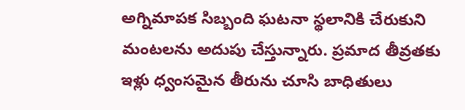అగ్నిమాపక సిబ్బంది ఘటనా స్థలానికి చేరుకుని మంటలను అదుపు చేస్తున్నారు. ప్రమాద తీవ్రతకు ఇళ్లు ధ్వంసమైన తీరును చూసి బాధితులు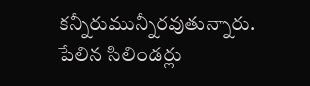కన్నీరుమున్నీరవుతున్నారు.
పేలిన సిలిండర్లు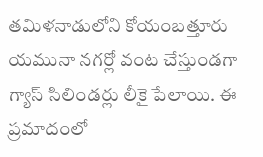తమిళనాడులోని కోయంబత్తూరు యమునా నగర్లో వంట చేస్తుండగా గ్యాస్ సిలిండర్లు లీకై పేలాయి. ఈ ప్రమాదంలో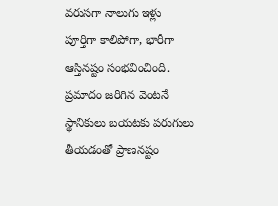వరుసగా నాలుగు ఇళ్లు పూర్తిగా కాలిపోగా, భారీగా ఆస్తినష్టం సంభవించింది. ప్రమాదం జరిగిన వెంటనే స్థానికులు బయటకు పరుగులు తీయడంతో ప్రాణనష్టం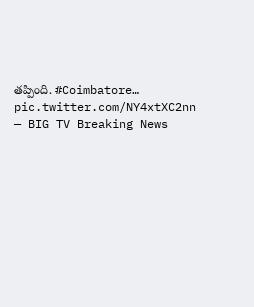తప్పింది. #Coimbatore… pic.twitter.com/NY4xtXC2nn
— BIG TV Breaking News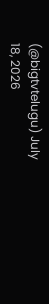(@bigtvtelugu) July 18, 2026